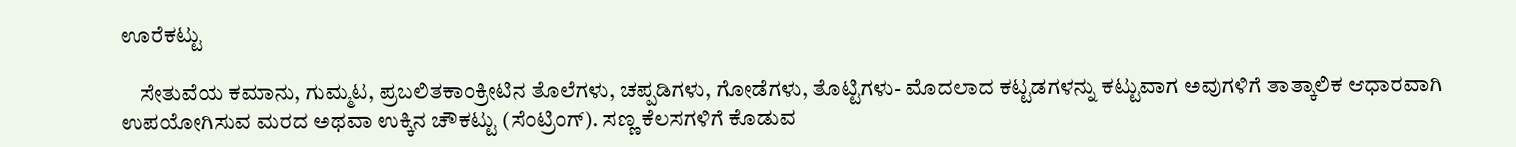ಊರೆಕಟ್ಟು

    ಸೇತುವೆಯ ಕಮಾನು, ಗುಮ್ಮಟ, ಪ್ರಬಲಿತಕಾಂಕ್ರೀಟಿನ ತೊಲೆಗಳು, ಚಪ್ಪಡಿಗಳು, ಗೋಡೆಗಳು, ತೊಟ್ಟಿಗಳು- ಮೊದಲಾದ ಕಟ್ಟಡಗಳನ್ನು ಕಟ್ಟುವಾಗ ಅವುಗಳಿಗೆ ತಾತ್ಕಾಲಿಕ ಆಧಾರವಾಗಿ ಉಪಯೋಗಿಸುವ ಮರದ ಅಥವಾ ಉಕ್ಕಿನ ಚೌಕಟ್ಟು (ಸೆಂಟ್ರಿಂಗ್). ಸಣ್ಣ ಕೆಲಸಗಳಿಗೆ ಕೊಡುವ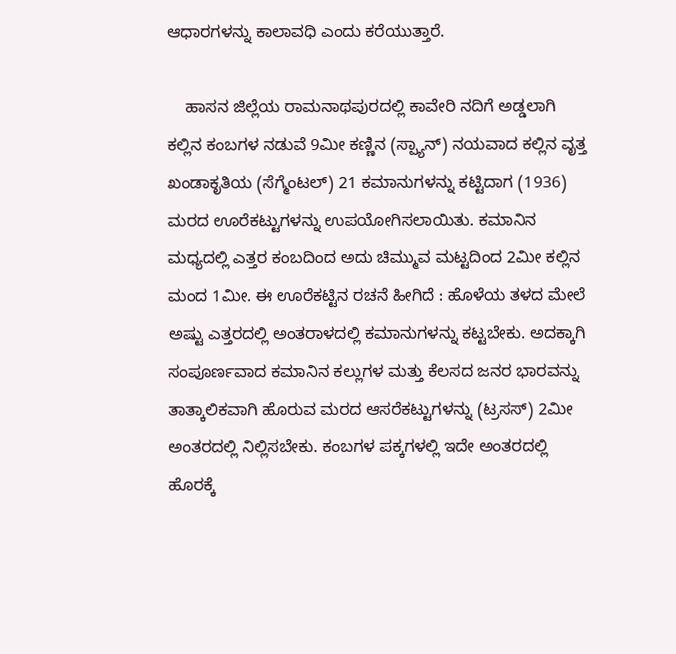ಆಧಾರಗಳನ್ನು ಕಾಲಾವಧಿ ಎಂದು ಕರೆಯುತ್ತಾರೆ.

    ಹಾಸನ ಜಿಲ್ಲೆಯ ರಾಮನಾಥಪುರದಲ್ಲಿ ಕಾವೇರಿ ನದಿಗೆ ಅಡ್ಡಲಾಗಿ ಕಲ್ಲಿನ ಕಂಬಗಳ ನಡುವೆ 9ಮೀ ಕಣ್ಣಿನ (ಸ್ಪ್ಯಾನ್) ನಯವಾದ ಕಲ್ಲಿನ ವೃತ್ತ ಖಂಡಾಕೃತಿಯ (ಸೆಗ್ಮೆಂಟಲ್) 21 ಕಮಾನುಗಳನ್ನು ಕಟ್ಟಿದಾಗ (1936) ಮರದ ಊರೆಕಟ್ಟುಗಳನ್ನು ಉಪಯೋಗಿಸಲಾಯಿತು. ಕಮಾನಿನ ಮಧ್ಯದಲ್ಲಿ ಎತ್ತರ ಕಂಬದಿಂದ ಅದು ಚಿಮ್ಮುವ ಮಟ್ಟದಿಂದ 2ಮೀ ಕಲ್ಲಿನ ಮಂದ 1ಮೀ. ಈ ಊರೆಕಟ್ಟಿನ ರಚನೆ ಹೀಗಿದೆ : ಹೊಳೆಯ ತಳದ ಮೇಲೆ ಅಷ್ಟು ಎತ್ತರದಲ್ಲಿ ಅಂತರಾಳದಲ್ಲಿ ಕಮಾನುಗಳನ್ನು ಕಟ್ಟಬೇಕು. ಅದಕ್ಕಾಗಿ ಸಂಪೂರ್ಣವಾದ ಕಮಾನಿನ ಕಲ್ಲುಗಳ ಮತ್ತು ಕೆಲಸದ ಜನರ ಭಾರವನ್ನು ತಾತ್ಕಾಲಿಕವಾಗಿ ಹೊರುವ ಮರದ ಆಸರೆಕಟ್ಟುಗಳನ್ನು (ಟ್ರಸಸ್) 2ಮೀ ಅಂತರದಲ್ಲಿ ನಿಲ್ಲಿಸಬೇಕು. ಕಂಬಗಳ ಪಕ್ಕಗಳಲ್ಲಿ ಇದೇ ಅಂತರದಲ್ಲಿ ಹೊರಕ್ಕೆ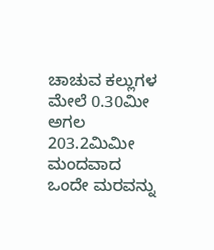ಚಾಚುವ ಕಲ್ಲುಗಳ ಮೇಲೆ 0.30ಮೀ ಅಗಲ 203.2ಮಿಮೀ ಮಂದವಾದ ಒಂದೇ ಮರವನ್ನು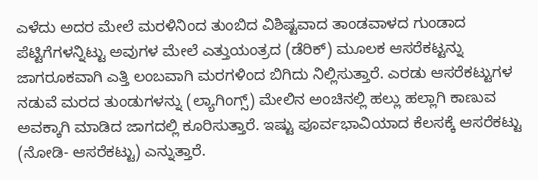ಎಳೆದು ಅದರ ಮೇಲೆ ಮರಳಿನಿಂದ ತುಂಬಿದ ವಿಶಿಷ್ಟವಾದ ತಾಂಡವಾಳದ ಗುಂಡಾದ ಪೆಟ್ಟಿಗೆಗಳನ್ನಿಟ್ಟು ಅವುಗಳ ಮೇಲೆ ಎತ್ತುಯಂತ್ರದ (ಡೆರಿಕ್) ಮೂಲಕ ಆಸರೆಕಟ್ಟನ್ನು ಜಾಗರೂಕವಾಗಿ ಎತ್ತಿ ಲಂಬವಾಗಿ ಮರಗಳಿಂದ ಬಿಗಿದು ನಿಲ್ಲಿಸುತ್ತಾರೆ. ಎರಡು ಆಸರೆಕಟ್ಟುಗಳ ನಡುವೆ ಮರದ ತುಂಡುಗಳನ್ನು (ಲ್ಯಾಗಿಂಗ್ಸ್) ಮೇಲಿನ ಅಂಚಿನಲ್ಲಿ ಹಲ್ಲು ಹಲ್ಲಾಗಿ ಕಾಣುವ ಅವಕ್ಕಾಗಿ ಮಾಡಿದ ಜಾಗದಲ್ಲಿ ಕೂರಿಸುತ್ತಾರೆ. ಇಷ್ಟು ಪೂರ್ವಭಾವಿಯಾದ ಕೆಲಸಕ್ಕೆ ಆಸರೆಕಟ್ಟು (ನೋಡಿ- ಆಸರೆಕಟ್ಟು) ಎನ್ನುತ್ತಾರೆ.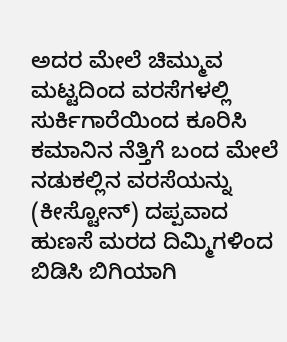ಅದರ ಮೇಲೆ ಚಿಮ್ಮುವ ಮಟ್ಟದಿಂದ ವರಸೆಗಳಲ್ಲಿ ಸುರ್ಕಿಗಾರೆಯಿಂದ ಕೂರಿಸಿ ಕಮಾನಿನ ನೆತ್ತಿಗೆ ಬಂದ ಮೇಲೆ ನಡುಕಲ್ಲಿನ ವರಸೆಯನ್ನು (ಕೀಸ್ಟೋನ್) ದಪ್ಪವಾದ ಹುಣಸೆ ಮರದ ದಿಮ್ಮಿಗಳಿಂದ ಬಿಡಿಸಿ ಬಿಗಿಯಾಗಿ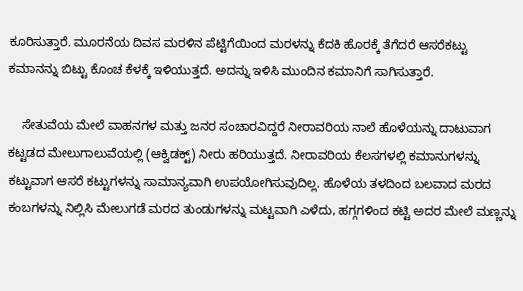ಕೂರಿಸುತ್ತಾರೆ. ಮೂರನೆಯ ದಿವಸ ಮರಳಿನ ಪೆಟ್ಟಿಗೆಯಿಂದ ಮರಳನ್ನು ಕೆದಕಿ ಹೊರಕ್ಕೆ ತೆಗೆದರೆ ಆಸರೆಕಟ್ಟು ಕಮಾನನ್ನು ಬಿಟ್ಟು ಕೊಂಚ ಕೆಳಕ್ಕೆ ಇಳಿಯುತ್ತದೆ. ಅದನ್ನು ಇಳಿಸಿ ಮುಂದಿನ ಕಮಾನಿಗೆ ಸಾಗಿಸುತ್ತಾರೆ.

    ಸೇತುವೆಯ ಮೇಲೆ ವಾಹನಗಳ ಮತ್ತು ಜನರ ಸಂಚಾರವಿದ್ದರೆ ನೀರಾವರಿಯ ನಾಲೆ ಹೊಳೆಯನ್ನು ದಾಟುವಾಗ ಕಟ್ಟಡದ ಮೇಲುಗಾಲುವೆಯಲ್ಲಿ (ಆಕ್ವಿಡಕ್ಟ್) ನೀರು ಹರಿಯುತ್ತದೆ. ನೀರಾವರಿಯ ಕೆಲಸಗಳಲ್ಲಿ ಕಮಾನುಗಳನ್ನು ಕಟ್ಟುವಾಗ ಆಸರೆ ಕಟ್ಟುಗಳನ್ನು ಸಾಮಾನ್ಯವಾಗಿ ಉಪಯೋಗಿಸುವುದಿಲ್ಲ. ಹೊಳೆಯ ತಳದಿಂದ ಬಲವಾದ ಮರದ ಕಂಬಗಳನ್ನು ನಿಲ್ಲಿಸಿ ಮೇಲುಗಡೆ ಮರದ ತುಂಡುಗಳನ್ನು ಮಟ್ಟವಾಗಿ ಎಳೆದು, ಹಗ್ಗಗಳಿಂದ ಕಟ್ಟಿ ಅದರ ಮೇಲೆ ಮಣ್ಣನ್ನು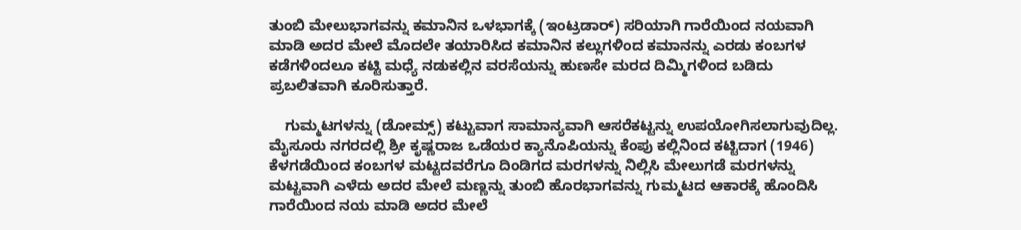ತುಂಬಿ ಮೇಲುಭಾಗವನ್ನು ಕಮಾನಿನ ಒಳಭಾಗಕ್ಕೆ (ಇಂಟ್ರಡಾರ್) ಸರಿಯಾಗಿ ಗಾರೆಯಿಂದ ನಯವಾಗಿ ಮಾಡಿ ಅದರ ಮೇಲೆ ಮೊದಲೇ ತಯಾರಿಸಿದ ಕಮಾನಿನ ಕಲ್ಲುಗಳಿಂದ ಕಮಾನನ್ನು ಎರಡು ಕಂಬಗಳ ಕಡೆಗಳಿಂದಲೂ ಕಟ್ಟಿ ಮಧ್ಯೆ ನಡುಕಲ್ಲಿನ ವರಸೆಯನ್ನು ಹುಣಸೇ ಮರದ ದಿಮ್ಮಿಗಳಿಂದ ಬಡಿದು ಪ್ರಬಲಿತವಾಗಿ ಕೂರಿಸುತ್ತಾರೆ.

    ಗುಮ್ಮಟಗಳನ್ನು (ಡೋಮ್ಸ್) ಕಟ್ಟುವಾಗ ಸಾಮಾನ್ಯವಾಗಿ ಆಸರೆಕಟ್ಟನ್ನು ಉಪಯೋಗಿಸಲಾಗುವುದಿಲ್ಲ. ಮೈಸೂರು ನಗರದಲ್ಲಿ ಶ್ರೀ ಕೃಷ್ಣರಾಜ ಒಡೆಯರ ಕ್ಯಾನೊಪಿಯನ್ನು ಕೆಂಪು ಕಲ್ಲಿನಿಂದ ಕಟ್ಟಿದಾಗ (1946) ಕೆಳಗಡೆಯಿಂದ ಕಂಬಗಳ ಮಟ್ಟದವರೆಗೂ ದಿಂಡಿಗದ ಮರಗಳನ್ನು ನಿಲ್ಲಿಸಿ ಮೇಲುಗಡೆ ಮರಗಳನ್ನು ಮಟ್ಟವಾಗಿ ಎಳೆದು ಅದರ ಮೇಲೆ ಮಣ್ಣನ್ನು ತುಂಬಿ ಹೊರಭಾಗವನ್ನು ಗುಮ್ಮಟದ ಆಕಾರಕ್ಕೆ ಹೊಂದಿಸಿ ಗಾರೆಯಿಂದ ನಯ ಮಾಡಿ ಅದರ ಮೇಲೆ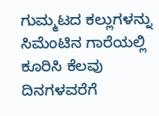ಗುಮ್ಮಟದ ಕಲ್ಲುಗಳನ್ನು ಸಿಮೆಂಟಿನ ಗಾರೆಯಲ್ಲಿ ಕೂರಿಸಿ ಕೆಲವು ದಿನಗಳವರೆಗೆ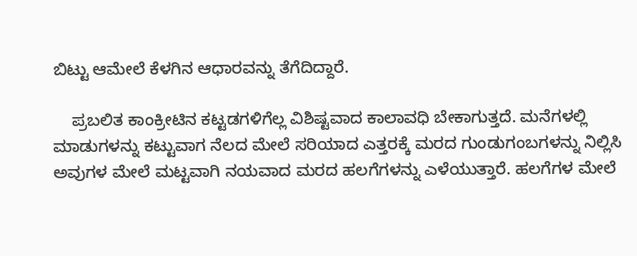ಬಿಟ್ಟು ಆಮೇಲೆ ಕೆಳಗಿನ ಆಧಾರವನ್ನು ತೆಗೆದಿದ್ದಾರೆ.

    ಪ್ರಬಲಿತ ಕಾಂಕ್ರೀಟಿನ ಕಟ್ಟಡಗಳಿಗೆಲ್ಲ ವಿಶಿಷ್ಟವಾದ ಕಾಲಾವಧಿ ಬೇಕಾಗುತ್ತದೆ. ಮನೆಗಳಲ್ಲಿ ಮಾಡುಗಳನ್ನು ಕಟ್ಟುವಾಗ ನೆಲದ ಮೇಲೆ ಸರಿಯಾದ ಎತ್ತರಕ್ಕೆ ಮರದ ಗುಂಡುಗಂಬಗಳನ್ನು ನಿಲ್ಲಿಸಿ ಅವುಗಳ ಮೇಲೆ ಮಟ್ಟವಾಗಿ ನಯವಾದ ಮರದ ಹಲಗೆಗಳನ್ನು ಎಳೆಯುತ್ತಾರೆ. ಹಲಗೆಗಳ ಮೇಲೆ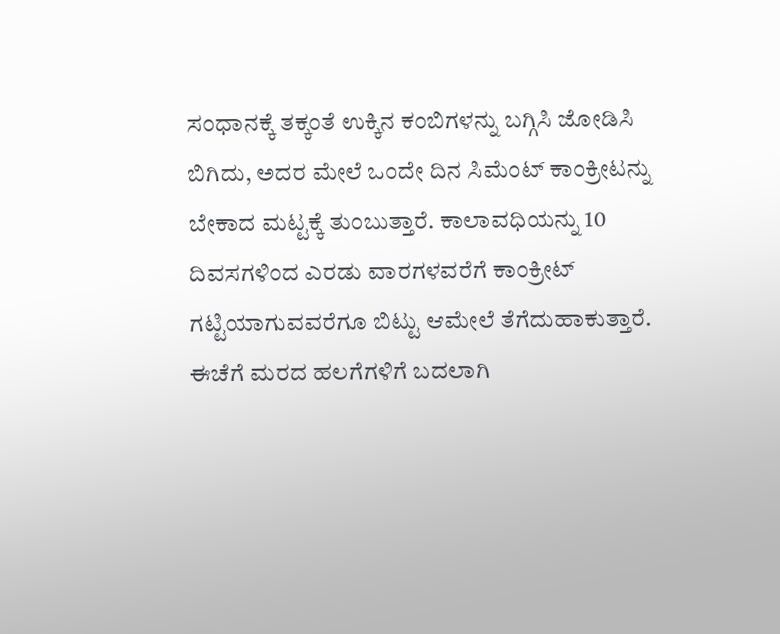ಸಂಧಾನಕ್ಕೆ ತಕ್ಕಂತೆ ಉಕ್ಕಿನ ಕಂಬಿಗಳನ್ನು ಬಗ್ಗಿಸಿ ಜೋಡಿಸಿ ಬಿಗಿದು, ಅದರ ಮೇಲೆ ಒಂದೇ ದಿನ ಸಿಮೆಂಟ್ ಕಾಂಕ್ರೀಟನ್ನು ಬೇಕಾದ ಮಟ್ಟಕ್ಕೆ ತುಂಬುತ್ತಾರೆ. ಕಾಲಾವಧಿಯನ್ನು 10 ದಿವಸಗಳಿಂದ ಎರಡು ವಾರಗಳವರೆಗೆ ಕಾಂಕ್ರೀಟ್ ಗಟ್ಟಿಯಾಗುವವರೆಗೂ ಬಿಟ್ಟು ಆಮೇಲೆ ತೆಗೆದುಹಾಕುತ್ತಾರೆ. ಈಚೆಗೆ ಮರದ ಹಲಗೆಗಳಿಗೆ ಬದಲಾಗಿ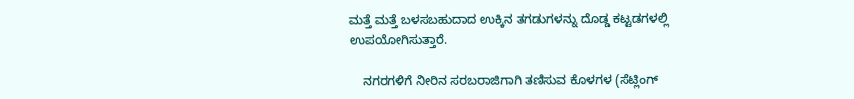ಮತ್ತೆ ಮತ್ತೆ ಬಳಸಬಹುದಾದ ಉಕ್ಕಿನ ತಗಡುಗಳನ್ನು ದೊಡ್ಡ ಕಟ್ಟಡಗಳಲ್ಲಿ ಉಪಯೋಗಿಸುತ್ತಾರೆ.

    ನಗರಗಳಿಗೆ ನೀರಿನ ಸರಬರಾಜಿಗಾಗಿ ತಣಿಸುವ ಕೊಳಗಳ (ಸೆಟ್ಲಿಂಗ್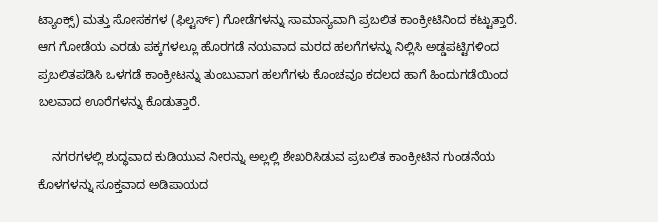ಟ್ಯಾಂಕ್ಸ್) ಮತ್ತು ಸೋಸಕಗಳ (ಫಿಲ್ಟರ್ಸ್) ಗೋಡೆಗಳನ್ನು ಸಾಮಾನ್ಯವಾಗಿ ಪ್ರಬಲಿತ ಕಾಂಕ್ರೀಟಿನಿಂದ ಕಟ್ಟುತ್ತಾರೆ. ಆಗ ಗೋಡೆಯ ಎರಡು ಪಕ್ಕಗಳಲ್ಲೂ ಹೊರಗಡೆ ನಯವಾದ ಮರದ ಹಲಗೆಗಳನ್ನು ನಿಲ್ಲಿಸಿ ಅಡ್ಡಪಟ್ಟಿಗಳಿಂದ ಪ್ರಬಲಿತಪಡಿಸಿ ಒಳಗಡೆ ಕಾಂಕ್ರೀಟನ್ನು ತುಂಬುವಾಗ ಹಲಗೆಗಳು ಕೊಂಚವೂ ಕದಲದ ಹಾಗೆ ಹಿಂದುಗಡೆಯಿಂದ ಬಲವಾದ ಊರೆಗಳನ್ನು ಕೊಡುತ್ತಾರೆ.

    ನಗರಗಳಲ್ಲಿ ಶುದ್ಧವಾದ ಕುಡಿಯುವ ನೀರನ್ನು ಅಲ್ಲಲ್ಲಿ ಶೇಖರಿಸಿಡುವ ಪ್ರಬಲಿತ ಕಾಂಕ್ರೀಟಿನ ಗುಂಡನೆಯ ಕೊಳಗಳನ್ನು ಸೂಕ್ತವಾದ ಅಡಿಪಾಯದ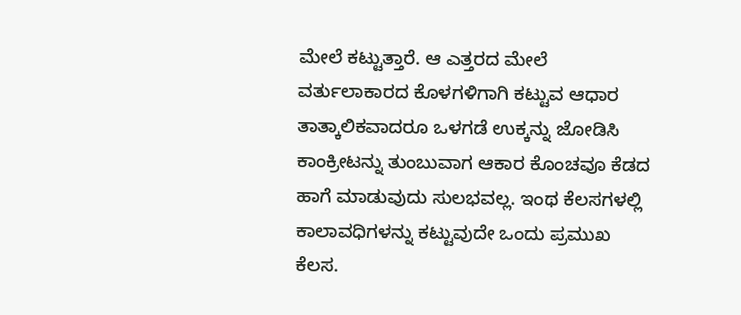ಮೇಲೆ ಕಟ್ಟುತ್ತಾರೆ. ಆ ಎತ್ತರದ ಮೇಲೆ ವರ್ತುಲಾಕಾರದ ಕೊಳಗಳಿಗಾಗಿ ಕಟ್ಟುವ ಆಧಾರ ತಾತ್ಕಾಲಿಕವಾದರೂ ಒಳಗಡೆ ಉಕ್ಕನ್ನು ಜೋಡಿಸಿ ಕಾಂಕ್ರೀಟನ್ನು ತುಂಬುವಾಗ ಆಕಾರ ಕೊಂಚವೂ ಕೆಡದ ಹಾಗೆ ಮಾಡುವುದು ಸುಲಭವಲ್ಲ. ಇಂಥ ಕೆಲಸಗಳಲ್ಲಿ ಕಾಲಾವಧಿಗಳನ್ನು ಕಟ್ಟುವುದೇ ಒಂದು ಪ್ರಮುಖ ಕೆಲಸ.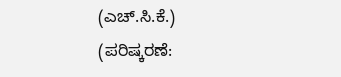(ಎಚ್.ಸಿ.ಕೆ.)
(ಪರಿಷ್ಕರಣೆ: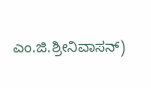ಎಂ.ಜಿ.ಶ್ರೀನಿವಾಸನ್)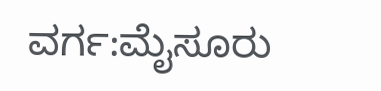ವರ್ಗ:ಮೈಸೂರು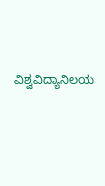ವಿಶ್ವವಿದ್ಯಾನಿಲಯ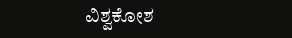ವಿಶ್ವಕೋಶ